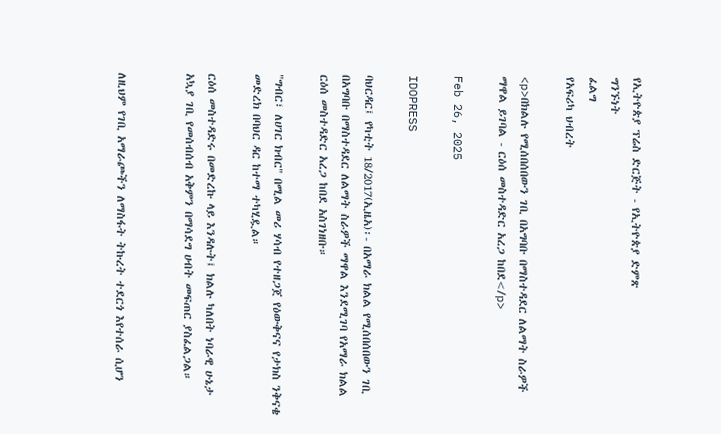የኢትዮጵያ ፕሬስ ድርጅት - የኢትዮጵያ ድምጽ
ግንኙነት
ፈልግ
የአፍሪካ ህብረት

<p>በክልሉ የሚሰበሰበውን ገቢ በአግባቡ በማስተዳደር ለልማት ስራዎች ማዋል ይገባል - ርዕሰ መስተዳድር አረጋ ከበደ</p>

Feb 26, 2025

IDOPRESS

ባህርዳር፤ የካቲት 18/2017(ኢዜአ)፡- በአማራ ክልል የሚሰበሰበውን ገቢ በአግባቡ በማስተዳደር ለልማት ስራዎች ማዋል እንደሚገባ የአማራ ክልል ርዕሰ መስተዳድር አረጋ ከበደ አስገነዘቡ።

"ግብር፣ ለሀገር ክብር" በሚል መሪ ሃሳብ የተዘጋጀ የዕውቅናና የታክስ ንቅናቄ መድረክ በባህር ዳር ከተማ ተካሂዷል።

ርዕሰ መስተዳድሩ በመድረኩ ላይ እንዳሉት፤ ክልሉ ካለበት ነባራዊ ሁኔታ አኳያ ገቢ የመሰብሰብ አቅምን በማሳደግ ሀብት መፍጠር ያስፈልጋል።


ለዚህም የገቢ አማራጮችን ለማስፋት ትኩረት ተደርጎ እየተሰራ ሲሆን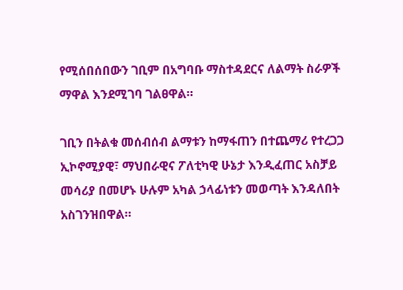የሚሰበሰበውን ገቢም በአግባቡ ማስተዳደርና ለልማት ስራዎች ማዋል እንደሚገባ ገልፀዋል።

ገቢን በትልቁ መሰብሰብ ልማቱን ከማፋጠን በተጨማሪ የተረጋጋ ኢኮኖሚያዊ፣ ማህበራዊና ፖለቲካዊ ሁኔታ እንዲፈጠር አስቻይ መሳሪያ በመሆኑ ሁሉም አካል ኃላፊነቱን መወጣት እንዳለበት አስገንዝበዋል።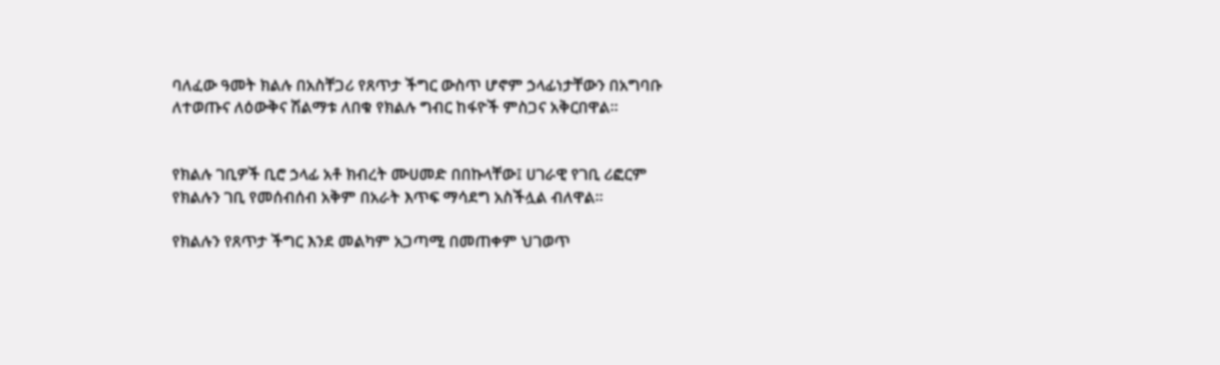ባለፈው ዓመት ክልሉ በአስቸጋሪ የጸጥታ ችግር ውስጥ ሆኖም ኃላፊነታቸውን በአግባቡ ለተወጡና ለዕውቅና ሽልማቱ ለበቁ የክልሉ ግብር ከፋዮች ምስጋና አቅርበዋል።


የክልሉ ገቢዎች ቢሮ ኃላፊ አቶ ክብረት ሙሀመድ በበኩላቸው፤ ሀገራዊ የገቢ ሪፎርም የክልሉን ገቢ የመሰብሰብ አቅም በአራት እጥፍ ማሳደግ አስችሏል ብለዋል።

የክልሉን የጸጥታ ችግር እንደ መልካም አጋጣሚ በመጠቀም ህገወጥ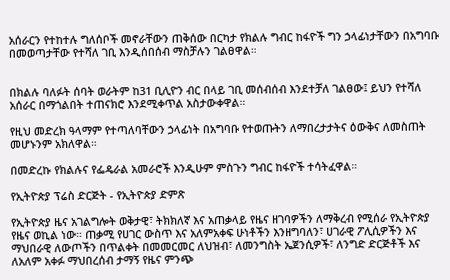አሰራርን የተከተሉ ግለሰቦች መኖራቸውን ጠቅሰው በርካታ የክልሉ ግብር ከፋዮች ግን ኃላፊነታቸውን በአግባቡ በመወጣታቸው የተሻለ ገቢ እንዲሰበሰብ ማስቻሉን ገልፀዋል።


በክልሉ ባለፉት ሰባት ወራትም ከ31 ቢሊዮን ብር በላይ ገቢ መሰብሰብ እንደተቻለ ገልፀው፤ ይህን የተሻለ አሰራር በማጎልበት ተጠናክሮ እንደሚቀጥል አስታውቀዋል።

የዚህ መድረክ ዓላማም የተጣለባቸውን ኃላፊነት በአግባቡ የተወጡትን ለማበረታታትና ዕውቅና ለመስጠት መሆኑንም አክለዋል።

በመድረኩ የክልሉና የፌዴራል አመራሮች እንዲሁም ምስጉን ግብር ከፋዮች ተሳትፈዋል።

የኢትዮጵያ ፕሬስ ድርጅት - የኢትዮጵያ ድምጽ

የኢትዮጵያ ዜና አገልግሎት ወቅታዊ፣ ትክክለኛ እና አጠቃላይ የዜና ዘገባዎችን ለማቅረብ የሚሰራ የኢትዮጵያ የዜና ወኪል ነው። ጠቃሚ የሀገር ውስጥ እና አለምአቀፍ ሁነቶችን እንዘግባለን፣ ሀገራዊ ፖሊሲዎችን እና ማህበራዊ ለውጦችን በጥልቀት በመመርመር ለህዝብ፣ ለመንግስት ኤጀንሲዎች፣ ለንግድ ድርጅቶች እና ለአለም አቀፉ ማህበረሰብ ታማኝ የዜና ምንጭ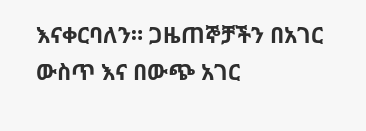እናቀርባለን። ጋዜጠኞቻችን በአገር ውስጥ እና በውጭ አገር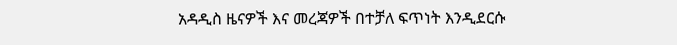አዳዲስ ዜናዎች እና መረጃዎች በተቻለ ፍጥነት እንዲደርሱ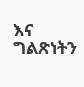እና ግልጽነትን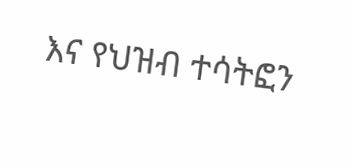እና የህዝብ ተሳትፎን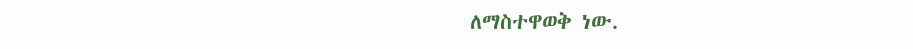ለማስተዋወቅ ነው.